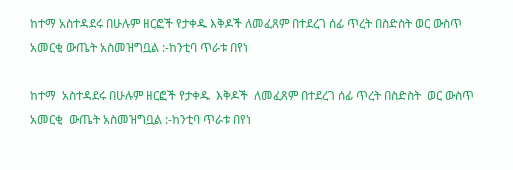ከተማ አስተዳደሩ በሁሉም ዘርፎች የታቀዱ እቅዶች ለመፈጸም በተደረገ ሰፊ ጥረት በስድስት ወር ውስጥ አመርቂ ውጤት አስመዝግቧል :-ከንቲባ ጥራቱ በየነ

ከተማ  አስተዳደሩ በሁሉም ዘርፎች የታቀዱ  እቅዶች  ለመፈጸም በተደረገ ሰፊ ጥረት በስድስት  ወር ውስጥ አመርቂ  ውጤት አስመዝግቧል :-ከንቲባ ጥራቱ በየነ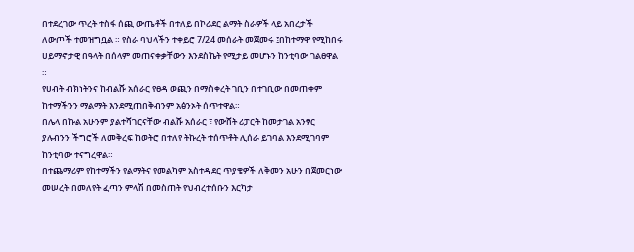በተደረገው ጥረት ተስፋ ሰጪ ውጤቶች በተለይ በኮሪደር ልማት ስራዎች ላይ አበረታች ለውጦች ተመዝግቧል ። የስራ ባህላችን ተቀይሮ 7/24 መሰራት መጀመሩ ፤በከተማዋ የሚከበሩ ሀይማኖታዊ በዓላት በሰላም መጠናቀቃቸውን እንደስኬት የሚታይ መሆኑን ከንቲባው ገልፀዋል ።
የሀብት ብክነትንና ከብልሹ አሰራር የፀዳ ወጪን በማስቀረት ገቢን በተገቢው በመጠቀም ከተማችንን ማልማት እንደሚጠበቅብንም አፅንኦት ሰጥተዋል።
በሌላ በኩል አሁንም ያልተሻገርናቸው ብልሹ አሰራር ፣ የውሸት ሪፓርት ከመታገል አንፃር ያሉብንን ችግሮች ለመቅረፍ ከወትሮ በተለየ ትኩረት ተሰጥቶት ሊሰራ ይገባል እንደሚገባም ከንቲባው ተናግረዋል።
በተጨማሪም የከተማችን የልማትና የመልካም አስተዳደር ጥያቄዎች ለቅመን አሁን በጀመርነው መሠረት በመለየት ፈጣን ምላሽ በመስጠት የህብረተሰቡን እርካታ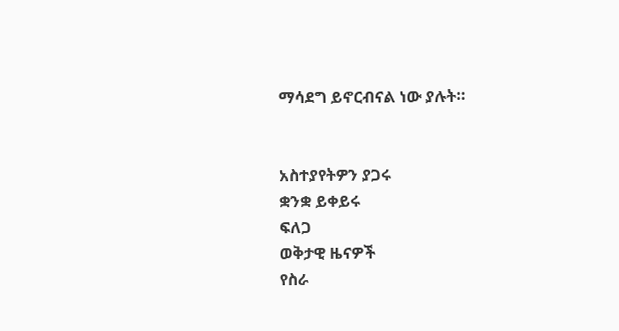ማሳደግ ይኖርብናል ነው ያሉት።


አስተያየትዎን ያጋሩ
ቋንቋ ይቀይሩ
ፍለጋ
ወቅታዊ ዜናዎች
የስራ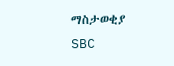ማስታወቂያ
SBC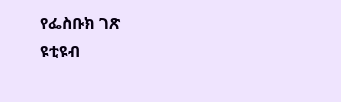የፌስቡክ ገጽ
ዩቲዩብ